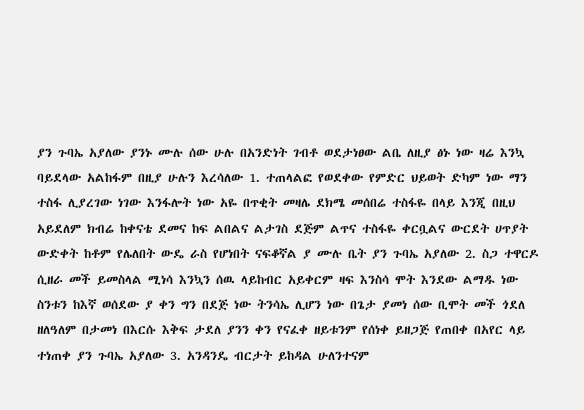ያን ጉባኤ አያለው ያንኑ ሙሉ ሰው ሁሉ በአንድነት ገብቶ ወደታነፀው ልቤ ለዚያ ፅኑ ነው ዛሬ እንኳ ባይደላው አልከፋም በዚያ ሁሉን እረሳለው 1. ተጠላልፎ የወደቀው የምድር ህይወት ድካም ነው ማን ተስፋ ሊያረገው ነገው እንፋሎት ነው አዬ በጥቂት መዛሌ ደክሜ መሰበሬ ተስፋዬ በላይ እንጂ በዚህ አይደለም ክብሬ ከቀናቴ ደመና ከፍ ልበልና ልታገስ ደጅም ልጥና ተስፋዬ ቀርቧልና ውርደት ሀጥያት ውድቀት ከቶም የሌለበት ውዴ ራስ የሆነበት ናፍቆኛል ያ ሙሉ ቤት ያን ጉባኤ አያለው 2. ስጋ ተዋርዶ ሲዘራ መች ይመስላል ሚነሳ እንኳን ሰዉ ላይከብር አይቀርም ዛፍ እንስሳ ሞት እንደው ልማዱ ነው ስንቱን ከእኛ ወሰደው ያ ቀን ግን በደጅ ነው ትንሳኤ ሊሆን ነው በጌታ ያመነ ሰው ቢሞት መች ጎደለ ዘለዓለም በታመነ በእርሱ እቅፍ ታደለ ያንን ቀን የናፈቀ ዘይቱንም የሰነቀ ይዘጋጅ የጠበቀ በአየር ላይ ተነጠቀ ያን ጉባኤ አያለው 3. አንዳንዴ ብርታት ይከዳል ሁለንተናም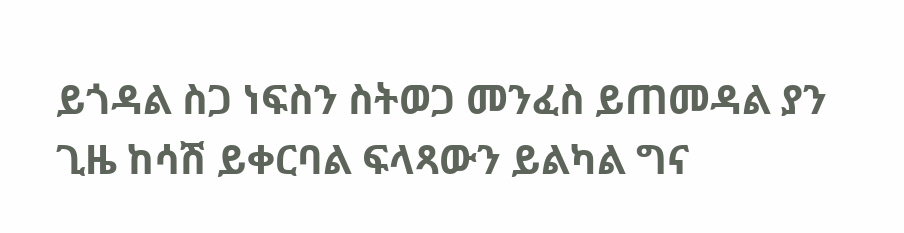ይጎዳል ስጋ ነፍስን ስትወጋ መንፈስ ይጠመዳል ያን ጊዜ ከሳሽ ይቀርባል ፍላጻውን ይልካል ግና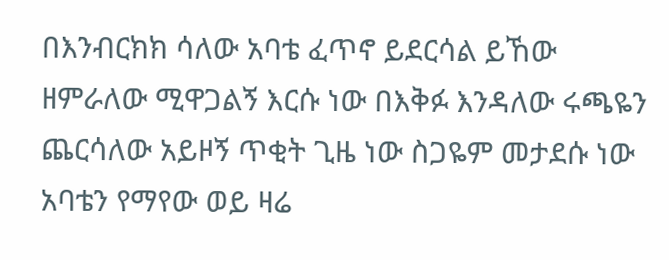በእንብርክክ ሳለው አባቴ ፈጥኖ ይደርሳል ይኸው ዘምራለው ሚዋጋልኝ እርሱ ነው በእቅፉ እንዳለው ሩጫዬን ጨርሳለው አይዞኝ ጥቂት ጊዜ ነው ስጋዬም መታደሱ ነው አባቴን የማየው ወይ ዛሬ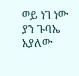ወይ ነገ ነው ያን ጉባኤ አያለው